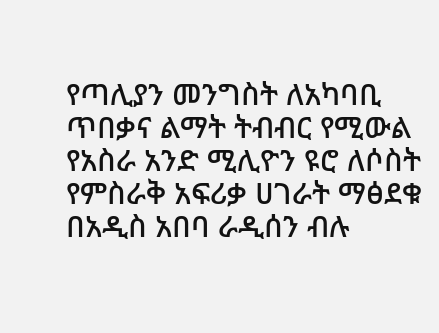የጣሊያን መንግስት ለአካባቢ ጥበቃና ልማት ትብብር የሚውል የአስራ አንድ ሚሊዮን ዩሮ ለሶስት የምስራቅ አፍሪቃ ሀገራት ማፅደቁ በአዲስ አበባ ራዲሰን ብሉ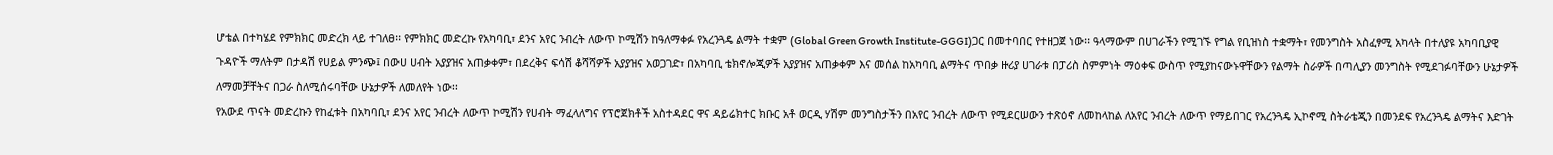ሆቴል በተካሄደ የምክክር መድረክ ላይ ተገለፀ፡፡ የምክክር መድረኩ የአካባቢ፣ ደንና አየር ንብረት ለውጥ ኮሚሽን ከዓለማቀፉ የአረንጓዴ ልማት ተቋም (Global Green Growth Institute-GGGI)ጋር በመተባበር የተዘጋጀ ነው፡፡ ዓላማውም በሀገራችን የሚገኙ የግል የቢዝነስ ተቋማት፣ የመንግስት አስፈፃሚ አካላት በተለያዩ አካባቢያዊ ጉዳዮች ማለትም በታዳሽ የሀይል ምንጭ፤ በውሀ ሀብት አያያዝና አጠቃቀም፣ በደረቅና ፍሳሽ ቆሻሻዎች አያያዝና አወጋገድ፣ በአካባቢ ቴክኖሎጂዎች አያያዝና አጠቃቀም እና መሰል ከአካባቢ ልማትና ጥበቃ ዙሪያ ሀገራቱ በፓሪስ ስምምነት ማዕቀፍ ውስጥ የሚያከናውኑዋቸውን የልማት ስራዎች በጣሊያን መንግስት የሚደገፉባቸውን ሁኔታዎች ለማመቻቸትና በጋራ ስለሚሰሩባቸው ሁኔታዎች ለመለየት ነው፡፡
የአውደ ጥናት መድረኩን የከፈቱት በአካባቢ፣ ደንና አየር ንብረት ለውጥ ኮሚሽን የሀብት ማፈላለግና የፕሮጀክቶች አስተዳደር ዋና ዳይሬክተር ክቡር አቶ ወርዲ ሃሽም መንግስታችን በአየር ንብረት ለውጥ የሚደርሠውን ተጽዕኖ ለመከላከል ለአየር ንብረት ለውጥ የማይበገር የአረንጓዴ ኢኮኖሚ ስትራቴጂን በመንደፍ የአረንጓዴ ልማትና እድገት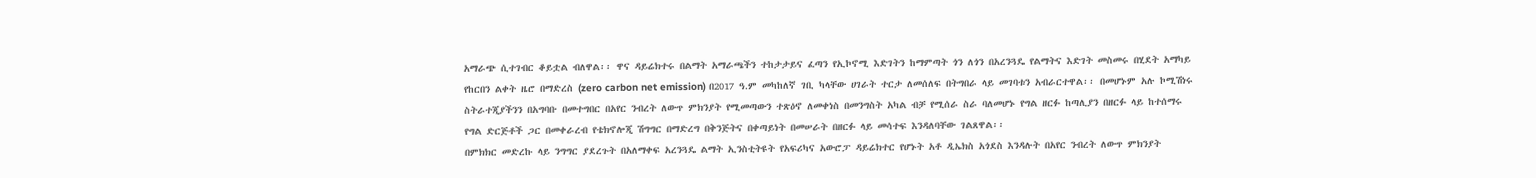አማራጭ ሲተገብር ቆይቷል ብለዋል፡፡ ዋና ዳይሬክተሩ በልማት አማራጫችን ተከታታይና ፈጣን የኢኮኖሚ እድገትን ከማምጣት ጎን ለጎን በአረንጓዴ የልማትና እድገት መስመሩ በሂደት አማካይ የከርበን ልቀት ዜሮ በማድረስ (zero carbon net emission) በ2017 ዓ.ም መካከለኛ ገቢ ካላቸው ሀገራት ተርታ ለመሰለፍ በትግበራ ላይ መገባቱን አብራርተዋል፡፡ በመሆኑም አሉ ኮሚሽነሩ ስትራተጂያችንን በአግባቡ በመተግበር በአየር ንብረት ለውጥ ምክንያት የሚመጣውን ተጽዕኖ ለመቀነስ በመንግስት አካል ብቻ የሚሰራ ስራ ባለመሆኑ የግል ዘርፉ ከጣሊያን በዘርፉ ላይ ከተሰማሩ የግል ድርጅቶች ጋር በመቀራረብ የቴክኖሎጂ ሽግግር በማድረግ በቅንጅትና በቀጣይነት በመሠራት በዘርፉ ላይ መሳተፍ እንዳለባቸው ገልጸዋል፡፡
በምክክር መድረኩ ላይ ንግግር ያደረጉት በአለማቀፍ አረንጓዴ ልማት ኢንስቲትዩት የአፍሪካና አውሮፓ ዳይሬክተር የሆኑት አቶ ዲኤክስ አጎደስ እንዳሉት በአየር ንብረት ለውጥ ምክንያት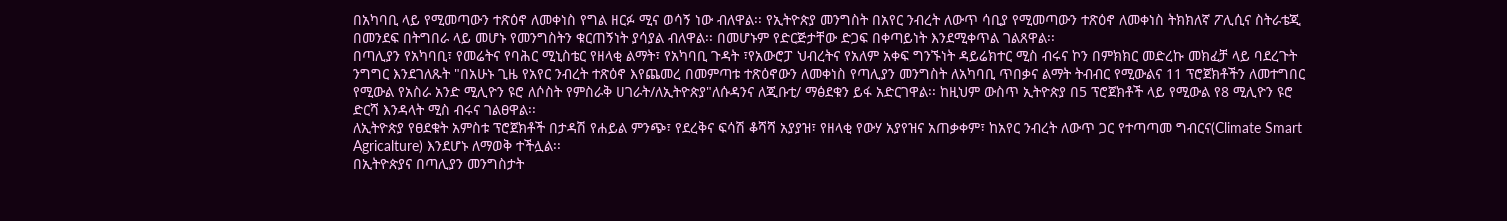በአካባቢ ላይ የሚመጣውን ተጽዕኖ ለመቀነስ የግል ዘርፉ ሚና ወሳኝ ነው ብለዋል፡፡ የኢትዮጵያ መንግስት በአየር ንብረት ለውጥ ሳቢያ የሚመጣውን ተጽዕኖ ለመቀነስ ትክክለኛ ፖሊሲና ስትራቴጂ በመንደፍ በትግበራ ላይ መሆኑ የመንግስትን ቁርጠኝነት ያሳያል ብለዋል፡፡ በመሆኑም የድርጅታቸው ድጋፍ በቀጣይነት እንደሚቀጥል ገልጸዋል፡፡
በጣሊያን የአካባቢ፣ የመሬትና የባሕር ሚኒስቴር የዘላቂ ልማት፣ የአካባቢ ጉዳት ፣የአውሮፓ ህብረትና የአለም አቀፍ ግንኙነት ዳይሬክተር ሚስ ብሩና ኮን በምክክር መድረኩ መክፈቻ ላይ ባደረጉት ንግግር እንደገለጹት "በአሁኑ ጊዜ የአየር ንብረት ተጽዕኖ እየጨመረ በመምጣቱ ተጽዕኖውን ለመቀነስ የጣሊያን መንግስት ለአካባቢ ጥበቃና ልማት ትብብር የሚውልና 11 ፕሮጀክቶችን ለመተግበር የሚውል የአስራ አንድ ሚሊዮን ዩሮ ለሶስት የምስራቅ ሀገራት/ለኢትዮጵያ"ለሱዳንና ለጂቡቲ/ ማፅደቁን ይፋ አድርገዋል፡፡ ከዚህም ውስጥ ኢትዮጵያ በ5 ፕሮጀክቶች ላይ የሚውል የ8 ሚሊዮን ዩሮ ድርሻ እንዳላት ሚስ ብሩና ገልፀዋል፡፡
ለኢትዮጵያ የፀደቁት አምስቱ ፕሮጀክቶች በታዳሽ የሐይል ምንጭ፣ የደረቅና ፍሳሽ ቆሻሻ አያያዝ፣ የዘላቂ የውሃ አያየዝና አጠቃቀም፣ ከአየር ንብረት ለውጥ ጋር የተጣጣመ ግብርና(Climate Smart Agricalture) እንደሆኑ ለማወቅ ተችሏል፡፡
በኢትዮጵያና በጣሊያን መንግስታት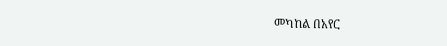መካከል በአየር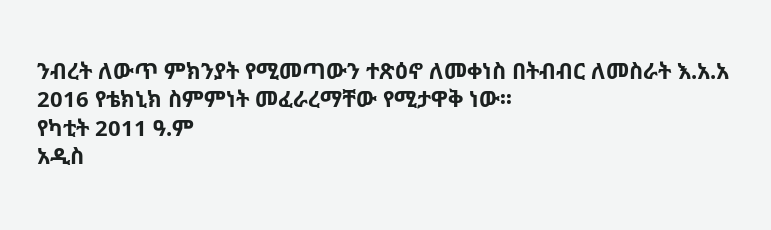ንብረት ለውጥ ምክንያት የሚመጣውን ተጽዕኖ ለመቀነስ በትብብር ለመስራት እ.አ.አ 2016 የቴክኒክ ስምምነት መፈራረማቸው የሚታዋቅ ነው፡፡
የካቲት 2011 ዓ.ም
አዲስ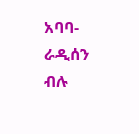አባባ-ራዲሰን ብሉ